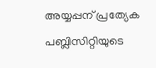അയ്യപ്പന് പ്രത്യേക പബ്ലിസിറ്റിയുടെ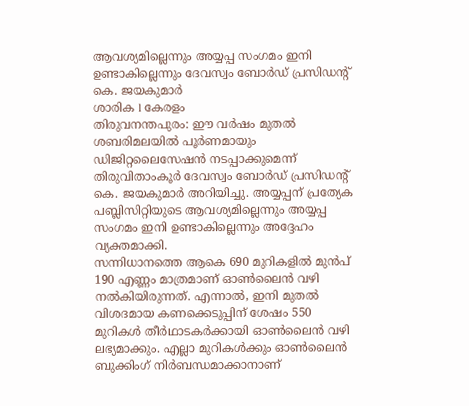ആവശ്യമില്ലെന്നും അയ്യപ്പ സംഗമം ഇനി ഉണ്ടാകില്ലെന്നും ദേവസ്വം ബോർഡ് പ്രസിഡന്റ് കെ. ജയകുമാർ
ശാരിക l കേരളം
തിരുവനന്തപുരം: ഈ വർഷം മുതൽ ശബരിമലയിൽ പൂർണമായും ഡിജിറ്റലൈസേഷൻ നടപ്പാക്കുമെന്ന് തിരുവിതാംകൂർ ദേവസ്വം ബോർഡ് പ്രസിഡന്റ് കെ. ജയകുമാർ അറിയിച്ചു. അയ്യപ്പന് പ്രത്യേക പബ്ലിസിറ്റിയുടെ ആവശ്യമില്ലെന്നും അയ്യപ്പ സംഗമം ഇനി ഉണ്ടാകില്ലെന്നും അദ്ദേഹം വ്യക്തമാക്കി.
സന്നിധാനത്തെ ആകെ 690 മുറികളിൽ മുൻപ് 190 എണ്ണം മാത്രമാണ് ഓൺലൈൻ വഴി നൽകിയിരുന്നത്. എന്നാൽ, ഇനി മുതൽ വിശദമായ കണക്കെടുപ്പിന് ശേഷം 550 മുറികൾ തീർഥാടകർക്കായി ഓൺലൈൻ വഴി ലഭ്യമാക്കും. എല്ലാ മുറികൾക്കും ഓൺലൈൻ ബുക്കിംഗ് നിർബന്ധമാക്കാനാണ്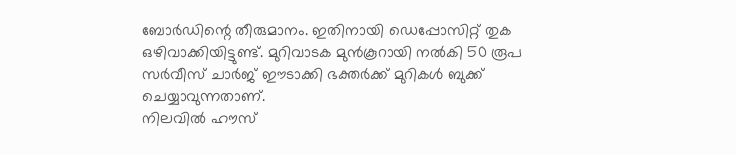ബോർഡിന്റെ തീരുമാനം. ഇതിനായി ഡെപ്പോസിറ്റ് തുക ഒഴിവാക്കിയിട്ടുണ്ട്. മുറിവാടക മുൻകൂറായി നൽകി 50 രൂപ സർവീസ് ചാർജ് ഈടാക്കി ഭക്തർക്ക് മുറികൾ ബുക്ക് ചെയ്യാവുന്നതാണ്.
നിലവിൽ ഹൗസ്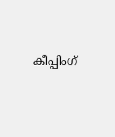കീപ്പിംഗ്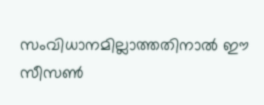സംവിധാനമില്ലാത്തതിനാൽ ഈ സീസൺ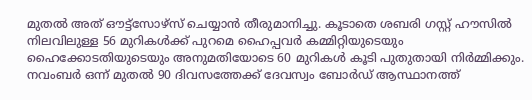മുതൽ അത് ഔട്ട്സോഴ്സ് ചെയ്യാൻ തീരുമാനിച്ചു. കൂടാതെ ശബരി ഗസ്റ്റ് ഹൗസിൽ നിലവിലുള്ള 56 മുറികൾക്ക് പുറമെ ഹൈപ്പവർ കമ്മിറ്റിയുടെയും ഹൈക്കോടതിയുടെയും അനുമതിയോടെ 60 മുറികൾ കൂടി പുതുതായി നിർമ്മിക്കും. നവംബർ ഒന്ന് മുതൽ 90 ദിവസത്തേക്ക് ദേവസ്വം ബോർഡ് ആസ്ഥാനത്ത്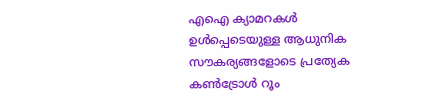എഐ ക്യാമറകൾ ഉൾപ്പെടെയുള്ള ആധുനിക സൗകര്യങ്ങളോടെ പ്രത്യേക കൺട്രോൾ റൂം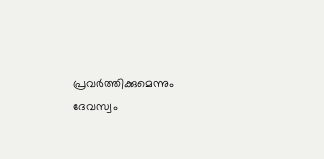പ്രവർത്തിക്കുമെന്നും ദേവസ്വം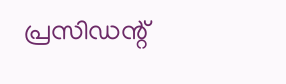പ്രസിഡന്റ്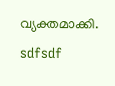വ്യക്തമാക്കി.
sdfsdf